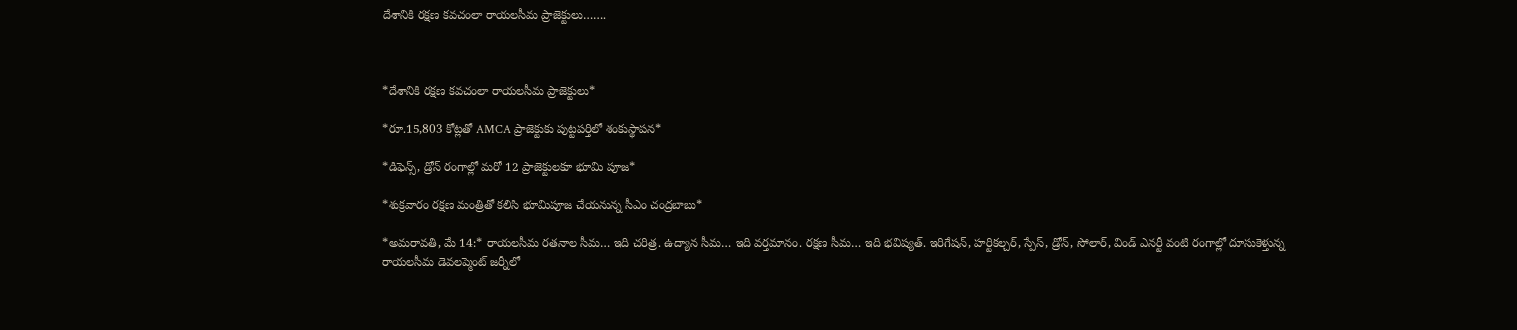దేశానికి రక్షణ కవచంలా రాయలసీమ ప్రాజెక్టులు…….



*దేశానికి రక్షణ కవచంలా రాయలసీమ ప్రాజెక్టులు*

*రూ.15,803 కోట్లతో AMCA ప్రాజెక్టుకు పుట్టపర్తిలో శంకుస్థాపన*

*డిఫెన్స్, డ్రోన్ రంగాల్లో మరో 12 ప్రాజెక్టులకూ భూమి పూజ*

*శుక్రవారం రక్షణ మంత్రితో కలిసి భూమిపూజ చేయనున్న సీఎం చంద్రబాబు*

*అమరావతి, మే 14:* రాయలసీమ రతనాల సీమ… ఇది చరిత్ర. ఉద్యాన సీమ… ఇది వర్తమానం. రక్షణ సీమ… ఇది భవిష్యత్. ఇరిగేషన్, హర్టికల్చర్, స్పేస్, డ్రోన్, సోలార్, విండ్ ఎనర్టీ వంటి రంగాల్లో దూసుకెళ్తున్న రాయలసీమ డెవలప్మెంట్ జర్నీలో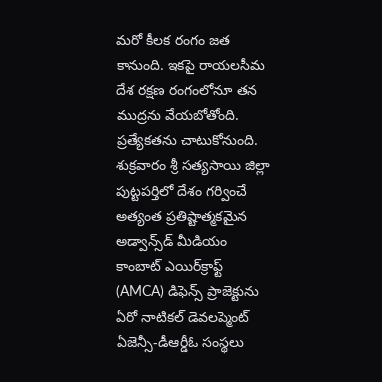మరో కీలక రంగం జత కానుంది. ఇకపై రాయలసీమ దేశ రక్షణ రంగంలోనూ తన ముద్రను వేయబోతోంది. ప్రత్యేకతను చాటుకోనుంది. శుక్రవారం శ్రీ సత్యసాయి జిల్లా పుట్టపర్తిలో దేశం గర్వించే అత్యంత ప్రతిష్టాత్మకమైన అడ్వాన్స్‌డ్ మీడియం కాంబాట్ ఎయిర్‌క్రాఫ్ట్ (AMCA) డిఫెన్స్ ప్రాజెక్టును ఏరో నాటికల్ డెవలప్మెంట్ ఏజెన్సీ-డీఆర్డీఓ సంస్థలు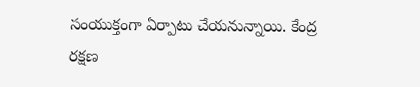సంయుక్తంగా ఏర్పాటు చేయనున్నాయి. కేంద్ర రక్షణ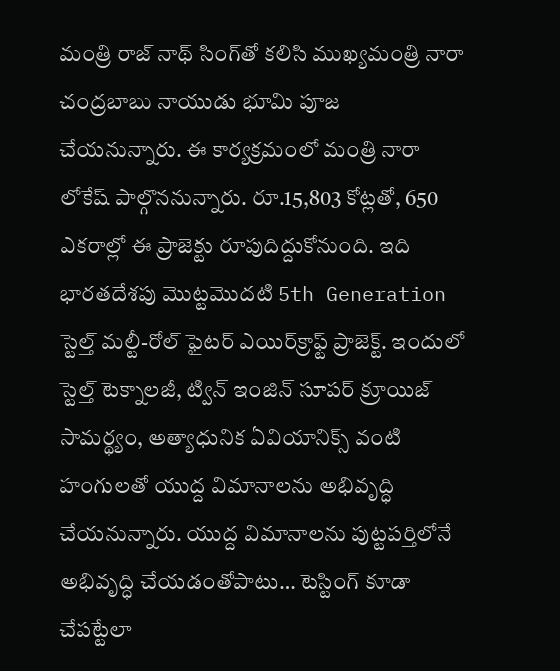మంత్రి రాజ్ నాథ్ సింగ్‌తో కలిసి ముఖ్యమంత్రి నారా చంద్రబాబు నాయుడు భూమి పూజ చేయనున్నారు. ఈ కార్యక్రమంలో మంత్రి నారా లోకేష్ పాల్గొననున్నారు. రూ.15,803 కోట్లతో, 650 ఎకరాల్లో ఈ ప్రాజెక్టు రూపుదిద్దుకోనుంది. ఇది భారతదేశపు మొట్టమొదటి 5th Generation స్టెల్త్ మల్టీ-రోల్ ఫైటర్ ఎయిర్‌క్రాఫ్ట్ ప్రాజెక్ట్. ఇందులో స్టెల్త్ టెక్నాలజీ, ట్విన్ ఇంజిన్ సూపర్ క్రూయిజ్ సామర్థ్యం, అత్యాధునిక ఏవియానిక్స్ వంటి హంగులతో యుద్ద విమానాలను అభివృద్ధి చేయనున్నారు. యుద్ద విమానాలను పుట్టపర్తిలోనే అభివృద్ధి చేయడంతోపాటు… టెస్టింగ్ కూడా చేపట్టేలా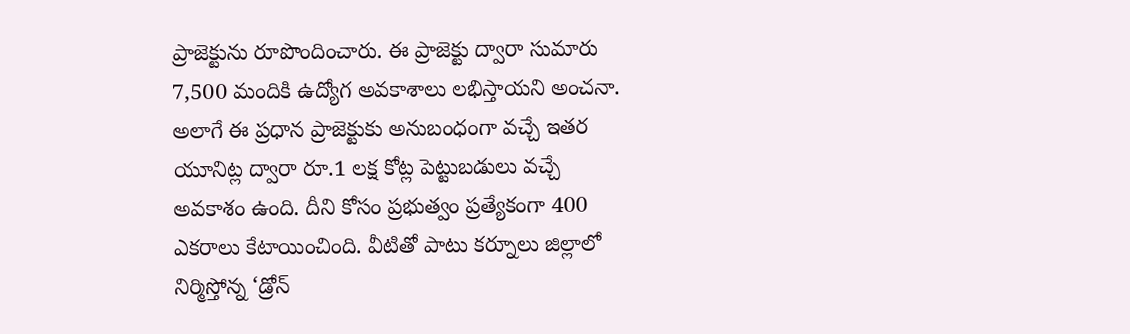ప్రాజెక్టును రూపొందించారు. ఈ ప్రాజెక్టు ద్వారా సుమారు 7,500 మందికి ఉద్యోగ అవకాశాలు లభిస్తాయని అంచనా. అలాగే ఈ ప్రధాన ప్రాజెక్టుకు అనుబంధంగా వచ్చే ఇతర యూనిట్ల ద్వారా రూ.1 లక్ష కోట్ల పెట్టుబడులు వచ్చే అవకాశం ఉంది. దీని కోసం ప్రభుత్వం ప్రత్యేకంగా 400 ఎకరాలు కేటాయించింది. వీటితో పాటు కర్నూలు జిల్లాలో నిర్మిస్తోన్న ‘డ్రోన్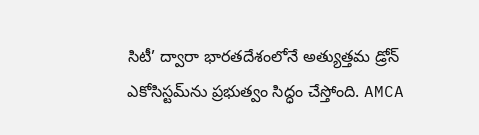సిటీ’ ద్వారా భారతదేశంలోనే అత్యుత్తమ డ్రోన్ ఎకోసిస్టమ్‌ను ప్రభుత్వం సిద్ధం చేస్తోంది. AMCA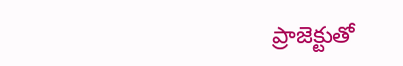ప్రాజెక్టుతో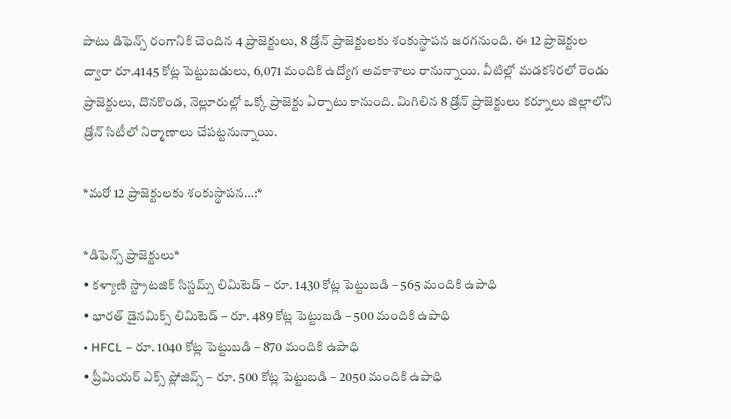పాటు డిఫెన్స్ రంగానికి చెందిన 4 ప్రాజెక్టులు, 8 డ్రోన్ ప్రాజెక్టులకు శంకుస్థాపన జరగనుంది. ఈ 12 ప్రాజెక్టుల ద్వారా రూ.4145 కోట్ల పెట్టుబడులు, 6,071 మందికి ఉద్యోగ అవకాశాలు రానున్నాయి. వీటిల్లో మడకశిరలో రెండు ప్రాజెక్టులు, దొనకొండ, నెల్లూరుల్లో ఒక్కో ప్రాజెక్టు ఏర్పాటు కానుంది. మిగిలిన 8 డ్రోన్ ప్రాజెక్టులు కర్నూలు జిల్లాలోని డ్రోన్ సిటీలో నిర్మాణాలు చేపట్టనున్నాయి.

*మరో 12 ప్రాజెక్టులకు శంకుస్థాపన…:*

*డిఫెన్స్ ప్రాజెక్టులు*
• కళ్యాణి స్ట్రాటజిక్ సిస్టమ్స్ లిమిటెడ్ – రూ. 1430 కోట్ల పెట్టుబడి – 565 మందికి ఉపాధి
• భారత్ డైనమిక్స్ లిమిటెడ్ – రూ. 489 కోట్ల పెట్టుబడి – 500 మందికి ఉపాధి
• HFCL – రూ. 1040 కోట్ల పెట్టుబడి – 870 మందికి ఉపాధి
• ప్రీమియర్ ఎక్స్ ప్లోజివ్స్ – రూ. 500 కోట్ల పెట్టుబడి – 2050 మందికి ఉపాధి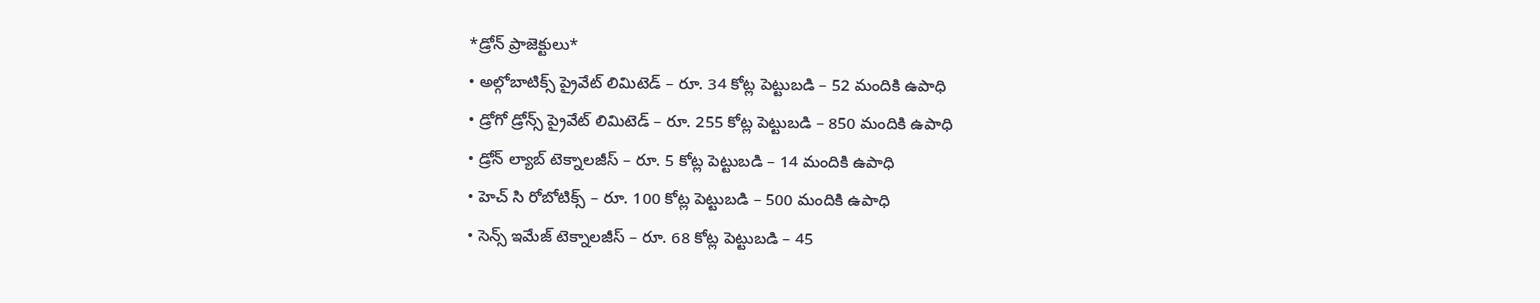*డ్రోన్ ప్రాజెక్టులు*
• అల్గోబాటిక్స్ ప్రైవేట్ లిమిటెడ్ – రూ. 34 కోట్ల పెట్టుబడి – 52 మందికి ఉపాధి
• డ్రోగో డ్రోన్స్ ప్రైవేట్ లిమిటెడ్ – రూ. 255 కోట్ల పెట్టుబడి – 850 మందికి ఉపాధి
• డ్రోన్ ల్యాబ్ టెక్నాలజీస్ – రూ. 5 కోట్ల పెట్టుబడి – 14 మందికి ఉపాధి
• హెచ్ సి రోబోటిక్స్ – రూ. 100 కోట్ల పెట్టుబడి – 500 మందికి ఉపాధి
• సెన్స్ ఇమేజ్ టెక్నాలజీస్ – రూ. 68 కోట్ల పెట్టుబడి – 45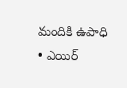మందికి ఉపాధి
• ఎయిర్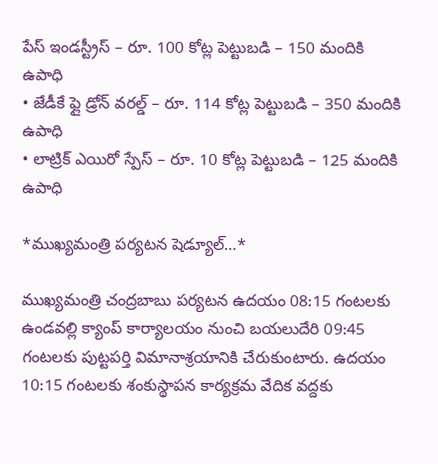పేస్ ఇండస్ట్రీస్ – రూ. 100 కోట్ల పెట్టుబడి – 150 మందికి ఉపాధి
• జేడీకే ఫ్లై డ్రోన్ వరల్డ్ – రూ. 114 కోట్ల పెట్టుబడి – 350 మందికి ఉపాధి
• లాట్రిక్ ఎయిరో స్పేస్ – రూ. 10 కోట్ల పెట్టుబడి – 125 మందికి ఉపాధి

*ముఖ్యమంత్రి పర్యటన షెడ్యూల్…*

ముఖ్యమంత్రి చంద్రబాబు పర్యటన ఉదయం 08:15 గంటలకు ఉండవల్లి క్యాంప్ కార్యాలయం నుంచి బయలుదేరి 09:45 గంటలకు పుట్టపర్తి విమానాశ్రయానికి చేరుకుంటారు. ఉదయం 10:15 గంటలకు శంకుస్థాపన కార్యక్రమ వేదిక వద్దకు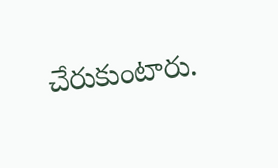చేరుకుంటారు.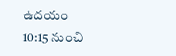ఉదయం 10:15 నుంచి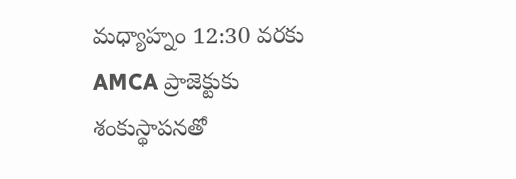మధ్యాహ్నం 12:30 వరకు AMCA ప్రాజెక్టుకు శంకుస్థాపనతో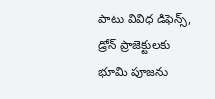పాటు వివిధ డిఫెన్స్, డ్రోన్ ప్రాజెక్టులకు భూమి పూజను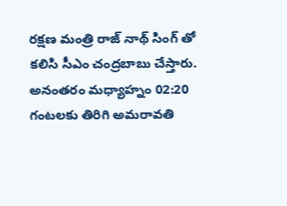రక్షణ మంత్రి రాజ్ నాథ్ సింగ్ తో కలిసి సీఎం చంద్రబాబు చేస్తారు. అనంతరం మధ్యాహ్నం 02:20 గంటలకు తిరిగి అమరావతి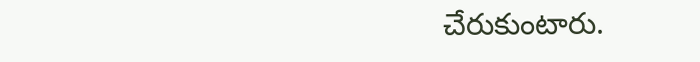చేరుకుంటారు.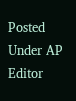Posted Under AP
Editor